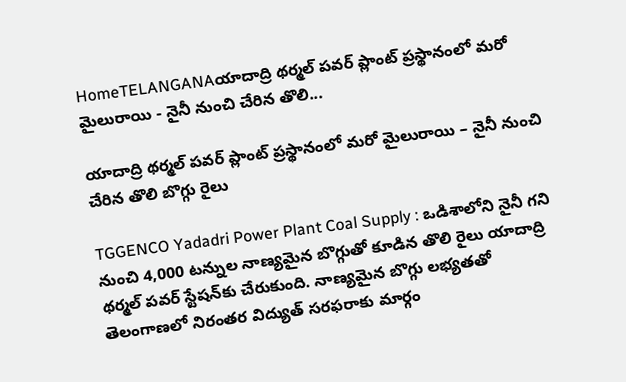HomeTELANGANAయాదాద్రి థర్మల్ పవర్ ప్లాంట్ ప్రస్థానంలో మరో మైలురాయి - నైనీ నుంచి చేరిన తొలి...

యాదాద్రి థర్మల్ పవర్ ప్లాంట్ ప్రస్థానంలో మరో మైలురాయి – నైనీ నుంచి చేరిన తొలి బొగ్గు రైలు

TGGENCO Yadadri Power Plant Coal Supply : ఒడిశాలోని నైనీ గని నుంచి 4,000 టన్నుల నాణ్యమైన బొగ్గుతో కూడిన తొలి రైలు యాదాద్రి థర్మల్ పవర్ స్టేషన్‌కు చేరుకుంది. నాణ్యమైన బొగ్గు లభ్యతతో తెలంగాణలో నిరంతర విద్యుత్ సరఫరాకు మార్గం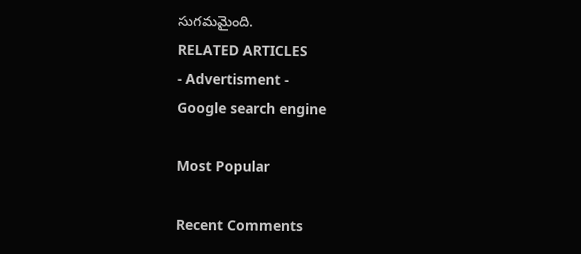సుగమమైంది.
RELATED ARTICLES
- Advertisment -
Google search engine

Most Popular

Recent Comments